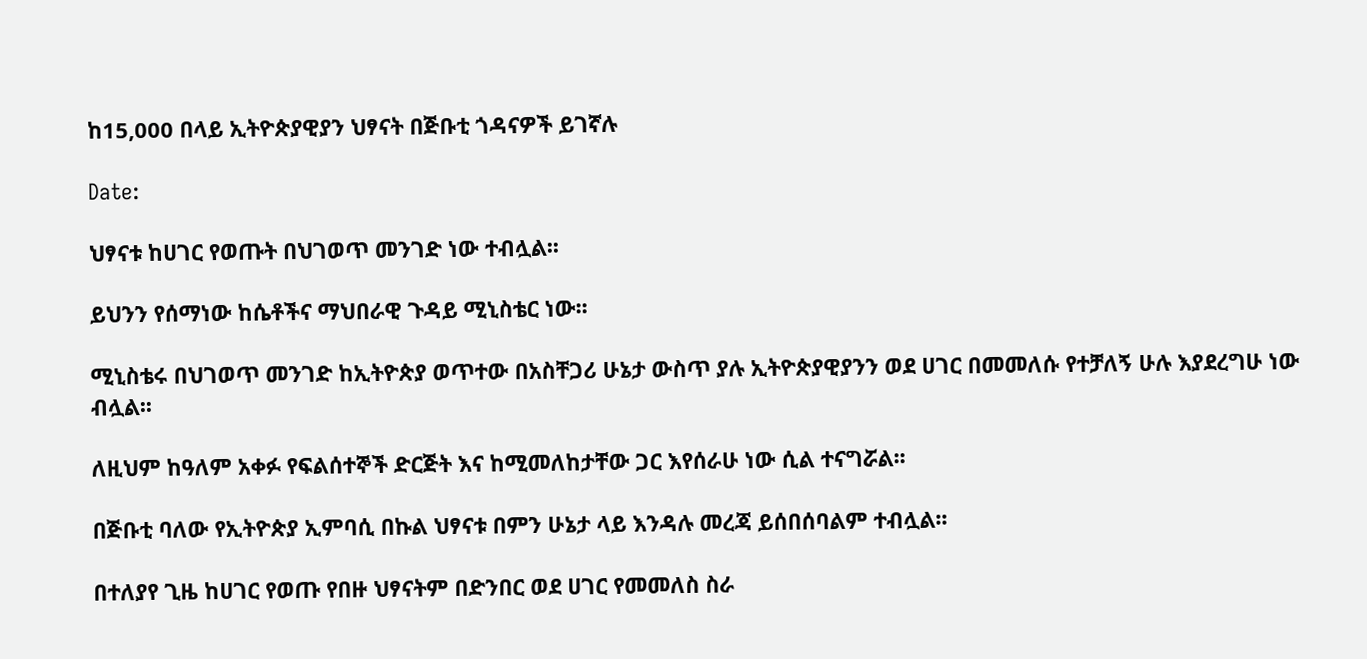ከ15,000 በላይ ኢትዮጵያዊያን ህፃናት በጅቡቲ ጎዳናዎች ይገኛሉ

Date:

ህፃናቱ ከሀገር የወጡት በህገወጥ መንገድ ነው ተብሏል፡፡

ይህንን የሰማነው ከሴቶችና ማህበራዊ ጉዳይ ሚኒስቴር ነው፡፡

ሚኒስቴሩ በህገወጥ መንገድ ከኢትዮጵያ ወጥተው በአስቸጋሪ ሁኔታ ውስጥ ያሉ ኢትዮጵያዊያንን ወደ ሀገር በመመለሱ የተቻለኝ ሁሉ እያደረግሁ ነው ብሏል፡፡

ለዚህም ከዓለም አቀፉ የፍልሰተኞች ድርጅት እና ከሚመለከታቸው ጋር እየሰራሁ ነው ሲል ተናግሯል፡፡

በጅቡቲ ባለው የኢትዮጵያ ኢምባሲ በኩል ህፃናቱ በምን ሁኔታ ላይ እንዳሉ መረጃ ይሰበሰባልም ተብሏል፡፡

በተለያየ ጊዜ ከሀገር የወጡ የበዙ ህፃናትም በድንበር ወደ ሀገር የመመለስ ስራ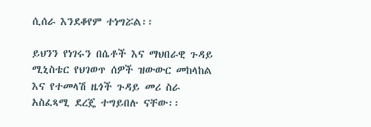ሲሰራ እንደቆየም ተነግሯል፡፡

ይህንን የነገሩን በሴቶች እና ማህበራዊ ጉዳይ ሚኒስቴር የህገወጥ ሰዎች ዝውውር መከላከል እና የተመላሽ ዜጎች ጉዳይ መሪ ስራ አስፈጻሚ ደረጄ ተግይበሉ ናቸው፡፡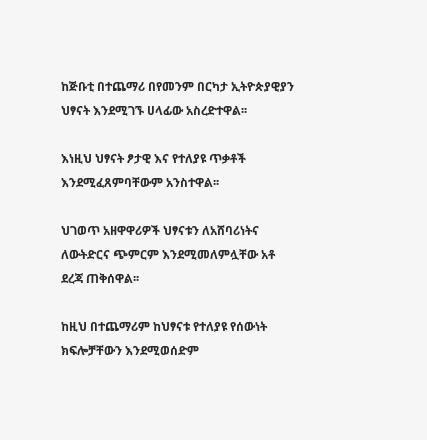ከጅቡቲ በተጨማሪ በየመንም በርካታ ኢትዮጵያዊያን ህፃናት እንደሚገኙ ሀላፊው አስረድተዋል፡፡

እነዚህ ህፃናት ፆታዊ እና የተለያዩ ጥቃቶች እንደሚፈጸምባቸውም አንስተዋል፡፡

ህገወጥ አዘዋዋሪዎች ህፃናቱን ለአሸባሪነትና ለውትድርና ጭምርም እንደሚመለምሏቸው አቶ ደረጃ ጠቅሰዋል፡፡

ከዚህ በተጨማሪም ከህፃናቱ የተለያዩ የሰውነት ክፍሎቻቸውን እንደሚወሰድም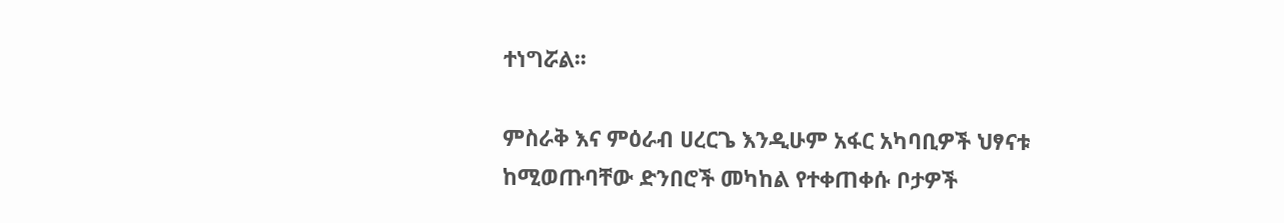ተነግሯል፡፡

ምስራቅ እና ምዕራብ ሀረርጌ እንዲሁም አፋር አካባቢዎች ህፃናቱ ከሚወጡባቸው ድንበሮች መካከል የተቀጠቀሱ ቦታዎች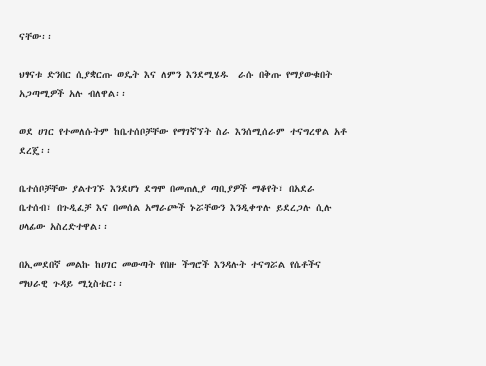ናቸው፡፡

ህፃናቱ ድንበር ሲያቋርጡ ወዴት እና ለምን እንደሚሄዱ  ራሱ በቅጡ የማያውቁበት አጋጣሚዎች አሉ ብለዋል፡፡

ወደ ሀገር የተመለሱትም ከቤተሰቦቻቸው የማገኛኘት ስራ እንሰሚሰራም ተናግረዋል አቶ ደረጄ፡፡

ቤተሰቦቻቸው ያልተገኙ እንደሆነ ደግሞ በመጠሊያ ጣቢያዎች ማቆየት፣ በአደራ ቤተሰብ፣ በጉዲፈቻ እና በመሰል አማራጮች ኑሯቸውን እንዲቀጥሉ ይደረጋሉ ሲሉ ሀላፊው አስረድተዋል፡፡

በኢመደበኛ መልኩ ከሀገር መውጣት የበዙ ችግሮች እንዳሉት ተናግሯል የሴቶችና ማህራዊ ጉዳይ ሚኒስቴር፡፡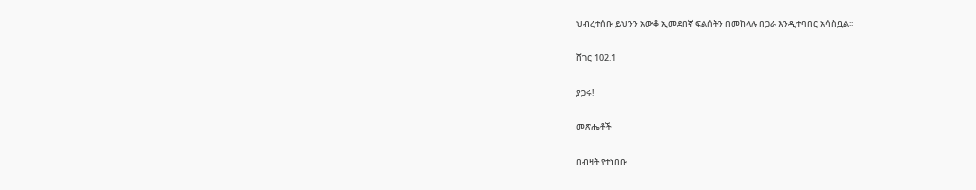ህብረተሰቡ ይህንን አውቆ ኢመደበኛ ፍልሰትን በመከላሉ በጋራ እንዲተባበር አሳስቧል፡፡

ሸገር 102.1

ያጋሩ!

መጽሔቶች

በብዛት የተነበቡ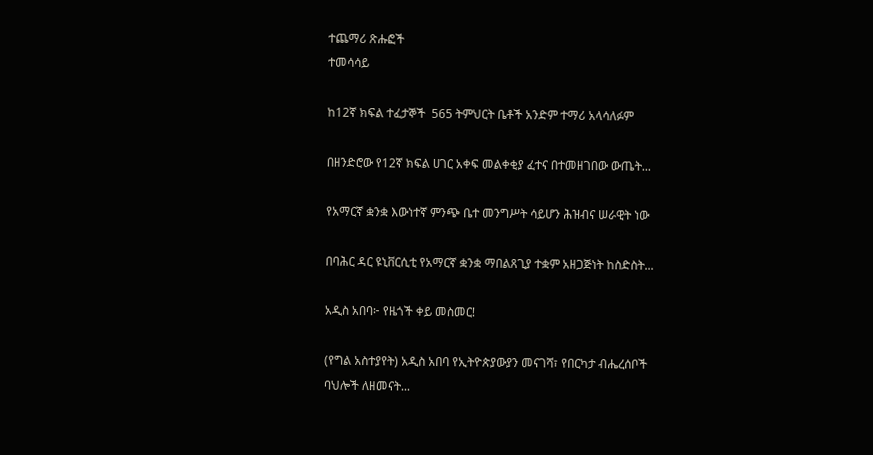ተጨማሪ ጽሑፎች
ተመሳሳይ

ከ12ኛ ክፍል ተፈታኞች  565 ትምህርት ቤቶች አንድም ተማሪ አላሳለፉም

በዘንድሮው የ12ኛ ክፍል ሀገር አቀፍ መልቀቂያ ፈተና በተመዘገበው ውጤት...

የአማርኛ ቋንቋ እውነተኛ ምንጭ ቤተ መንግሥት ሳይሆን ሕዝብና ሠራዊት ነው

በባሕር ዳር ዩኒቨርሲቲ የአማርኛ ቋንቋ ማበልጸጊያ ተቋም አዘጋጅነት ከስድስት...

አዲስ አበባ፦ የዜጎች ቀይ መስመር!

(የግል አስተያየት) አዲስ አበባ የኢትዮጵያውያን መናገሻ፣ የበርካታ ብሔረሰቦች ባህሎች ለዘመናት...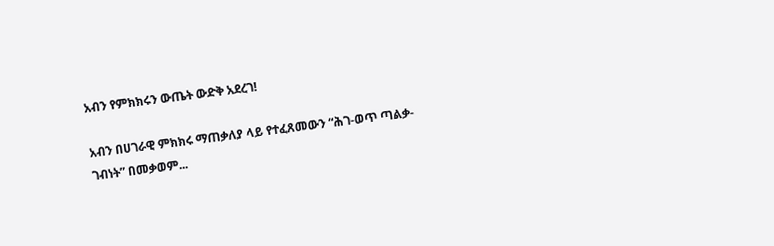አብን የምክክሩን ውጤት ውድቅ አደረገ!

አብን በሀገራዊ ምክክሩ ማጠቃለያ ላይ የተፈጸመውን “ሕገ-ወጥ ጣልቃ-ገብነት” በመቃወም...